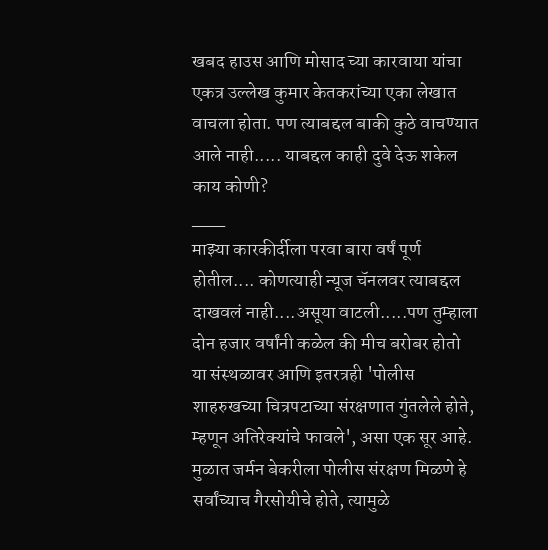खबद हाउस आणि मोसाद च्या कारवाया यांचा एकत्र उल्लेख कुमार केतकरांच्या एका लेखात वाचला होता. पण त्याबद्दल बाकी कुठे वाचण्यात आले नाही..... याबद्दल काही दुवे देऊ शकेल काय कोणी?
___
माझ्या कारकीर्दीला परवा बारा वर्षं पूर्ण होतील.... कोणत्याही न्यूज चॅनलवर त्याबद्दल दाखवलं नाही....असूया वाटली.....पण तुम्हाला दोन हजार वर्षांनी कळेल की मीच बरोबर होतो
या संस्थळावर आणि इतरत्रही 'पोलीस शाहरुखच्या चित्रपटाच्या संरक्षणात गुंतलेले होते, म्हणून अतिरेक्यांचे फावले', असा एक सूर आहे. मुळात जर्मन बेकरीला पोलीस संरक्षण मिळणे हे सर्वांच्याच गैरसोयीचे होते, त्यामुळे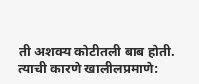ती अशक्य कोटीतली बाब होती. त्याची कारणे खालीलप्रमाणे: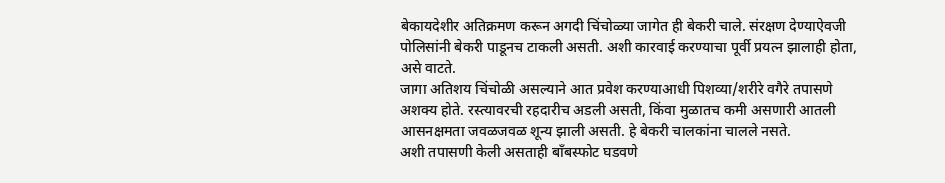बेकायदेशीर अतिक्रमण करून अगदी चिंचोळ्या जागेत ही बेकरी चाले. संरक्षण देण्याऐवजी पोलिसांनी बेकरी पाडूनच टाकली असती. अशी कारवाई करण्याचा पूर्वी प्रयत्न झालाही होता, असे वाटते.
जागा अतिशय चिंचोळी असल्याने आत प्रवेश करण्याआधी पिशव्या/शरीरे वगैरे तपासणे अशक्य होते. रस्त्यावरची रहदारीच अडली असती, किंवा मुळातच कमी असणारी आतली आसनक्षमता जवळजवळ शून्य झाली असती. हे बेकरी चालकांना चालले नसते.
अशी तपासणी केली असताही बाँबस्फोट घडवणे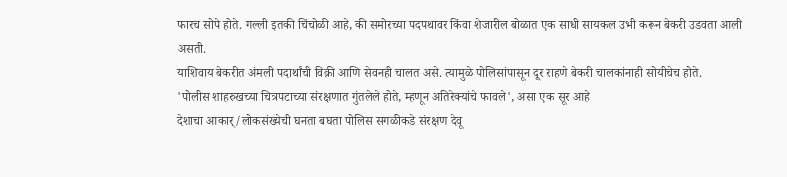फारच सोपे होते. गल्ली इतकी चिंचोळी आहे, की समोरच्या पदपथावर किंवा शेजारील बोळात एक साधी सायकल उभी करून बेकरी उडवता आली असती.
याशिवाय बेकरीत अंमली पदार्थांची विक्री आणि सेवनही चालत असे. त्यामुळे पोलिसांपासून दूर राहणे बेकरी चालकांनाही सोयीचेच होते.
'पोलीस शाहरुखच्या चित्रपटाच्या संरक्षणात गुंतलेले होते, म्हणून अतिरेक्यांचे फावले', असा एक सूर आहे
देशाचा आकार्/लोकसंख्येची घनता बघता पोलिस सगळीकडे संरक्षण देवू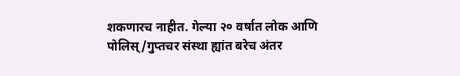शकणारच नाहीत. गेल्या २० वर्षात लोक आणि पोलिस्/गुप्तचर संस्था ह्यांत बरेच अंतर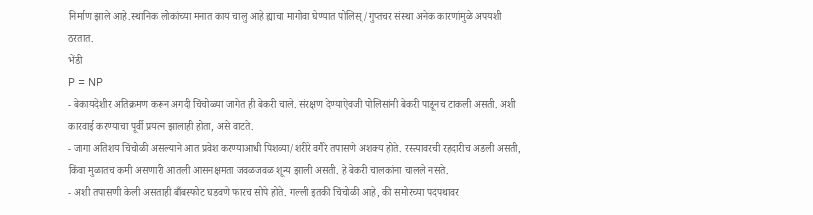निर्माण झाले आहे.स्थानिक लोकांच्या मनात काय चालु आहे ह्याचा मागोवा घेण्यात पोलिस्/गुप्तचर संस्था अनेक कारणांमुळे अपयशी ठरतात.
भेंडी
P = NP
- बेकायदेशीर अतिक्रमण करून अगदी चिंचोळ्या जागेत ही बेकरी चाले. संरक्षण देण्याऐवजी पोलिसांनी बेकरी पाडूनच टाकली असती. अशी कारवाई करण्याचा पूर्वी प्रयत्न झालाही होता, असे वाटते.
- जागा अतिशय चिंचोळी असल्याने आत प्रवेश करण्याआधी पिशव्या/शरीरे वगैरे तपासणे अशक्य होते. रस्त्यावरची रहदारीच अडली असती, किंवा मुळातच कमी असणारी आतली आसनक्षमता जवळजवळ शून्य झाली असती. हे बेकरी चालकांना चालले नसते.
- अशी तपासणी केली असताही बाँबस्फोट घडवणे फारच सोपे होते. गल्ली इतकी चिंचोळी आहे, की समोरच्या पदपथावर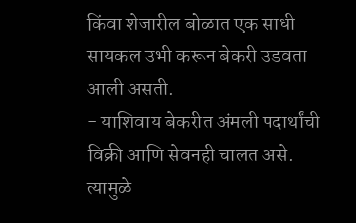किंवा शेजारील बोळात एक साधी सायकल उभी करून बेकरी उडवता आली असती.
- याशिवाय बेकरीत अंमली पदार्थांची विक्री आणि सेवनही चालत असे. त्यामुळे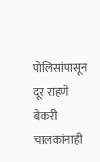पोलिसांपासून दूर राहणे बेकरी चालकांनाही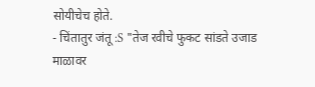सोयीचेच होते.
- चिंतातुर जंतू :S "तेज रवीचे फुकट सांडते उजाड माळावर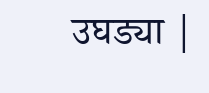उघड्या |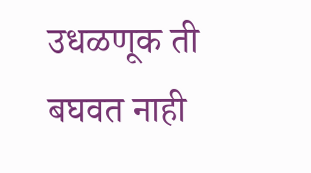उधळणूक ती बघवत नाही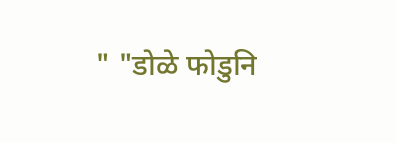" "डोळे फोडुनि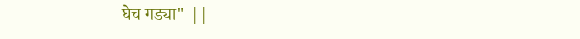घेच गड्या" ||